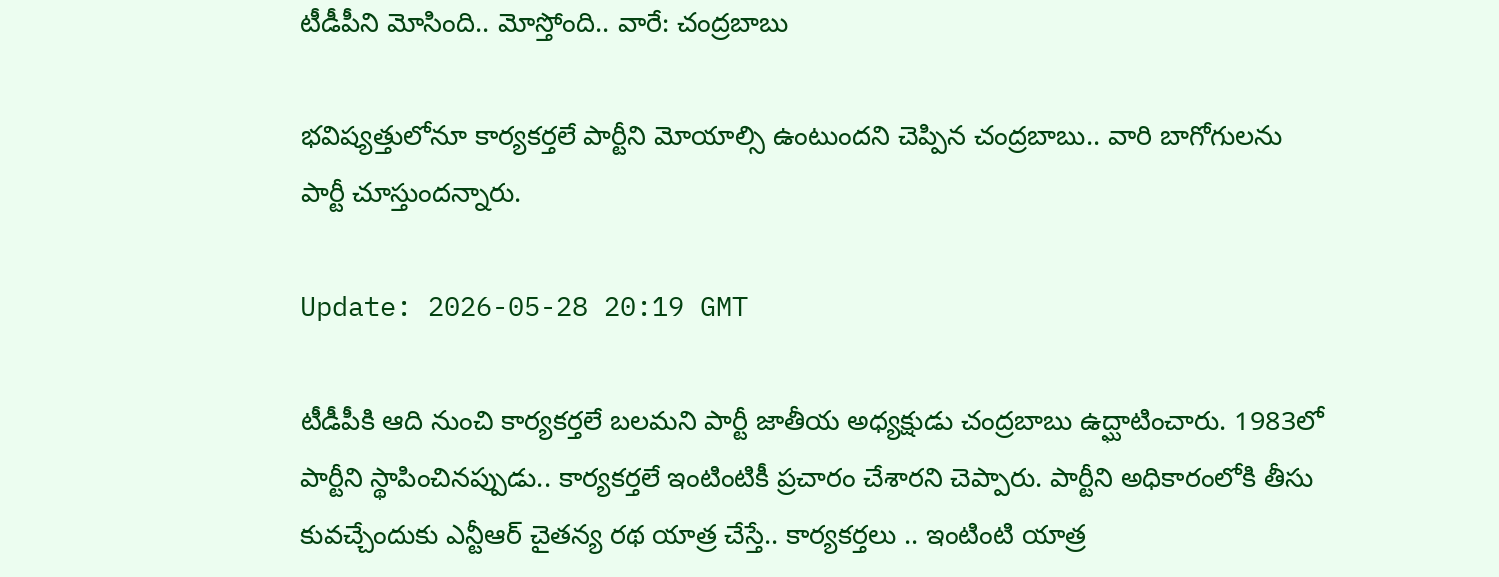టీడీపీని మోసింది.. మోస్తోంది.. వారే: చంద్ర‌బాబు

భ‌విష్య‌త్తులోనూ కార్య‌క‌ర్త‌లే పార్టీని మోయాల్సి ఉంటుంద‌ని చెప్పిన చంద్ర‌బాబు.. వారి బాగోగుల‌ను పార్టీ చూస్తుంద‌న్నారు.

Update: 2026-05-28 20:19 GMT

టీడీపీకి ఆది నుంచి కార్య‌క‌ర్త‌లే బ‌ల‌మ‌ని పార్టీ జాతీయ అధ్య‌క్షుడు చంద్ర‌బాబు ఉద్ఘాటించారు. 1983లో పార్టీని స్థాపించిన‌ప్పుడు.. కార్య‌క‌ర్త‌లే ఇంటింటికీ ప్ర‌చారం చేశార‌ని చెప్పారు. పార్టీని అధికారంలోకి తీసు కువ‌చ్చేందుకు ఎన్టీఆర్ చైత‌న్య ర‌థ యాత్ర చేస్తే.. కార్య‌క‌ర్త‌లు .. ఇంటింటి యాత్ర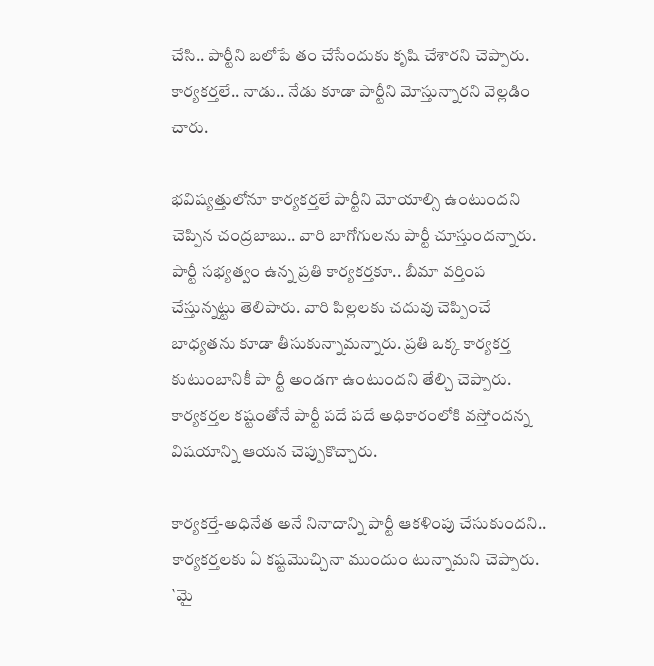చేసి.. పార్టీని బ‌లోపే తం చేసేందుకు కృషి చేశార‌ని చెప్పారు. కార్య‌క‌ర్త‌లే.. నాడు.. నేడు కూడా పార్టీని మోస్తున్నార‌ని వెల్ల‌డిం చారు.

భ‌విష్య‌త్తులోనూ కార్య‌క‌ర్త‌లే పార్టీని మోయాల్సి ఉంటుంద‌ని చెప్పిన చంద్ర‌బాబు.. వారి బాగోగుల‌ను పార్టీ చూస్తుంద‌న్నారు. పార్టీ స‌భ్య‌త్వం ఉన్న ప్ర‌తి కార్య‌క‌ర్త‌కూ.. బీమా వ‌ర్తింప చేస్తున్న‌ట్టు తెలిపారు. వారి పిల్ల‌ల‌కు చ‌దువు చెప్పించే బాధ్య‌త‌ను కూడా తీసుకున్నామ‌న్నారు. ప్ర‌తి ఒక్క కార్య‌క‌ర్త కుటుంబానికీ పా ర్టీ అండ‌గా ఉంటుంద‌ని తేల్చి చెప్పారు. కార్య‌కర్త‌ల క‌ష్టంతోనే పార్టీ ప‌దే ప‌దే అధికారంలోకి వ‌స్తోంద‌న్న విష‌యాన్ని ఆయ‌న చెప్పుకొచ్చారు.

కార్య‌క‌ర్తే-అధినేత అనే నినాదాన్ని పార్టీ ఆక‌ళింపు చేసుకుంద‌ని.. కార్య‌క‌ర్త‌ల‌కు ఏ క‌ష్ట‌మొచ్చినా ముందుం టున్నామ‌ని చెప్పారు. `మై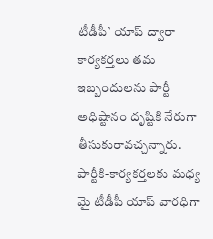టీడీపీ` యాప్ ద్వారా కార్య‌క‌ర్త‌లు త‌మ ఇబ్బందుల‌ను పార్టీ అధిష్టానం దృష్టికి నేరుగా తీసుకురావ‌చ్చ‌న్నారు. పార్టీకి-కార్య‌కర్త‌ల‌కు మ‌ధ్య మై టీడీపీ యాప్ వార‌ధిగా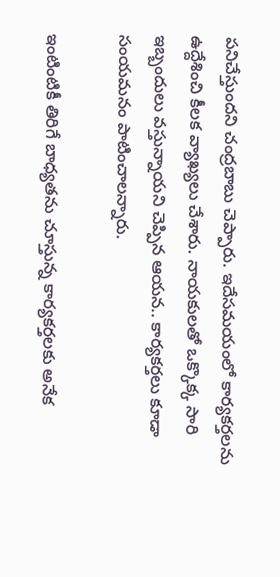ప‌నిచేస్తుంద‌ని చంద్ర‌బాబు చెప్పారు. ఇదేస‌మ‌యంలో కార్య‌క‌ర్త‌ల‌ను ఉద్దేశించి కీల‌క వ్యాఖ్య‌లు చేశారు. నాయ‌కుల‌తో ఒక్కొక్క సారి ఇబ్బందులు వ‌స్తున్నాయ‌ని చెప్పిన ఆయ‌న‌.. కార్య‌క‌ర్త‌లు కూడా సంయ‌మ‌నం పాటించాల‌న్నారు.

ఇంటింటికీ తిరిగే బాధ్య‌త‌ను చూస్తున్న కార్య‌క‌ర్త‌ల‌కు అనేక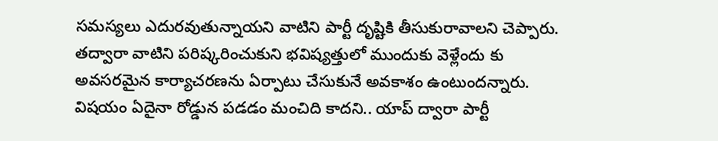స‌మ‌స్య‌లు ఎదుర‌వుతున్నాయ‌ని వాటిని పార్టీ దృష్టికి తీసుకురావాల‌ని చెప్పారు. త‌ద్వారా వాటిని ప‌రిష్క‌రించుకుని భ‌విష్య‌త్తులో ముందుకు వెళ్లేందు కు అవ‌స‌ర‌మైన కార్యాచ‌ర‌ణ‌ను ఏర్పాటు చేసుకునే అవ‌కాశం ఉంటుంద‌న్నారు. విష‌యం ఏదైనా రోడ్డున ప‌డ‌డం మంచిది కాద‌ని.. యాప్ ద్వారా పార్టీ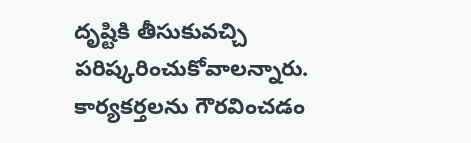దృష్టికి తీసుకువ‌చ్చి ప‌రిష్క‌రించుకోవాల‌న్నారు. కార్య‌క‌ర్త‌ల‌ను గౌర‌వించ‌డం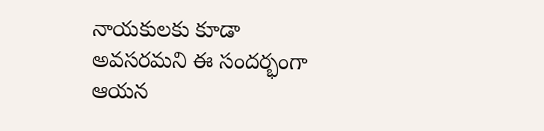నాయ‌కుల‌కు కూడా అవ‌స‌ర‌మ‌ని ఈ సంద‌ర్భంగా ఆయ‌న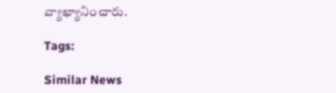వ్యాఖ్యానించారు.

Tags:

Similar News